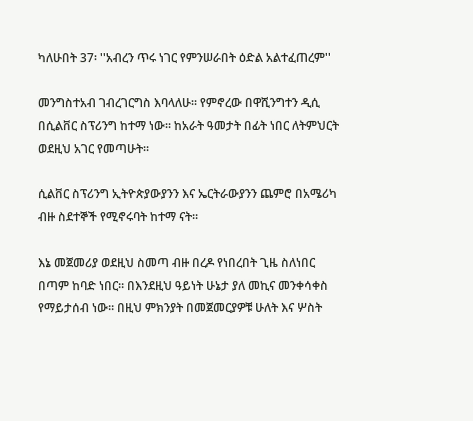ካለሁበት 37፡ ''አብረን ጥሩ ነገር የምንሠራበት ዕድል አልተፈጠረም''

መንግስተአብ ገብረገርግስ እባላለሁ። የምኖረው በዋሺንግተን ዲሲ በሲልቨር ስፕሪንግ ከተማ ነው። ከአራት ዓመታት በፊት ነበር ለትምህርት ወደዚህ አገር የመጣሁት።

ሲልቨር ስፕሪንግ ኢትዮጵያውያንን እና ኤርትራውያንን ጨምሮ በአሜሪካ ብዙ ስደተኞች የሚኖሩባት ከተማ ናት።

እኔ መጀመሪያ ወደዚህ ስመጣ ብዙ በረዶ የነበረበት ጊዜ ስለነበር በጣም ከባድ ነበር። በእንደዚህ ዓይነት ሁኔታ ያለ መኪና መንቀሳቀስ የማይታሰብ ነው። በዚህ ምክንያት በመጀመርያዎቹ ሁለት እና ሦስት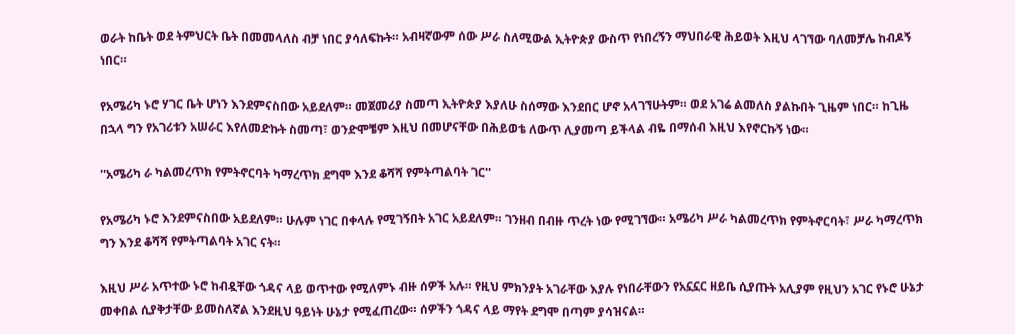ወራት ከቤት ወደ ትምህርት ቤት በመመላለስ ብቻ ነበር ያሳለፍኩት። አብዛኛውም ሰው ሥራ ስለሚውል ኢትዮጵያ ውስጥ የነበረኝን ማህበራዊ ሕይወት እዚህ ላገኘው ባለመቻሌ ከብዶኝ ነበር።

የአሜሪካ ኑሮ ሃገር ቤት ሆነን እንደምናስበው አይደለም። መጀመሪያ ስመጣ ኢትዮጵያ እያለሁ ስሰማው እንደበር ሆኖ አላገኘሁትም። ወደ አገሬ ልመለስ ያልኩበት ጊዜም ነበር። ከጊዜ በኋላ ግን የአገሪቱን አሠራር እየለመድኩት ስመጣ፣ ወንድሞቼም እዚህ በመሆናቸው በሕይወቴ ለውጥ ሊያመጣ ይችላል ብዬ በማሰብ እዚህ እየኖርኩኝ ነው።

''አሜሪካ ራ ካልመረጥክ የምትኖርባት ካማረጥክ ደግሞ እንደ ቆሻሻ የምትጣልባት ገር''

የአሜሪካ ኑሮ እንደምናስበው አይደለም። ሁሉም ነገር በቀላሉ የሚገኝበት አገር አይደለም። ገንዘብ በብዙ ጥረት ነው የሚገኘው። አሜሪካ ሥራ ካልመረጥክ የምትኖርባት፣ ሥራ ካማረጥክ ግን እንደ ቆሻሻ የምትጣልባት አገር ናት።

እዚህ ሥራ አጥተው ኑሮ ከብዷቸው ጎዳና ላይ ወጥተው የሚለምኑ ብዙ ሰዎች አሉ። የዚህ ምክንያት አገራቸው እያሉ የነበራቸውን የአኗኗር ዘይቤ ሲያጡት አሊያም የዚህን አገር የኑሮ ሁኔታ መቀበል ሲያቅታቸው ይመስለኛል እንደዚህ ዓይነት ሁኔታ የሚፈጠረው። ሰዎችን ጎዳና ላይ ማየት ደግሞ በጣም ያሳዝናል።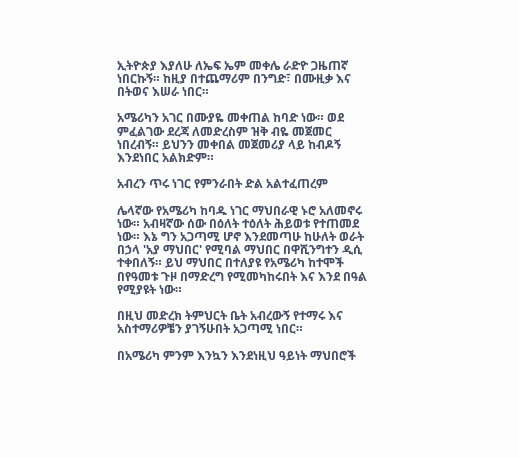ኢትዮጵያ እያለሁ ለኤፍ ኤም መቀሌ ራድዮ ጋዜጠኛ ነበርኩኝ። ከዚያ በተጨማሪም በንግድ፣ በሙዚቃ እና በትወና እሠራ ነበር።

አሜሪካን አገር በሙያዬ መቀጠል ከባድ ነው። ወደ ምፈልገው ደረጃ ለመድረስም ዝቅ ብዬ መጀመር ነበረብኝ። ይህንን መቀበል መጀመሪያ ላይ ከብዶኝ እንደነበር አልክድም።

አብረን ጥሩ ነገር የምንራበት ድል አልተፈጠረም

ሌላኛው የአሜሪካ ከባዱ ነገር ማህበራዊ ኑሮ አለመኖሩ ነው። አብዛኛው ሰው በዕለት ተዕለት ሕይወቱ የተጠመደ ነው። እኔ ግን አጋጣሚ ሆኖ እንደመጣሁ ከሁለት ወራት በኃላ 'አያ ማህበር' የሚባል ማህበር በዋሺንግተን ዲሲ ተቀበለኝ። ይህ ማህበር በተለያዩ የአሜሪካ ከተሞች በየዓመቱ ጉዞ በማድረግ የሚመካከሩበት እና እንደ በዓል የሚያዩት ነው።

በዚህ መድረክ ትምህርት ቤት አብረውኝ የተማሩ እና አስተማሪዎቼን ያገኝሁበት አጋጣሚ ነበር።

በአሜሪካ ምንም እንኳን እንደነዚህ ዓይነት ማህበሮች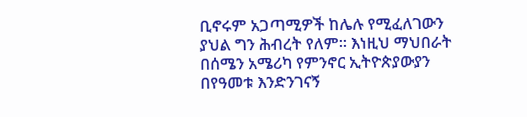ቢኖሩም አጋጣሚዎች ከሌሉ የሚፈለገውን ያህል ግን ሕብረት የለም። እነዚህ ማህበራት በሰሜን አሜሪካ የምንኖር ኢትዮጵያውያን በየዓመቱ እንድንገናኝ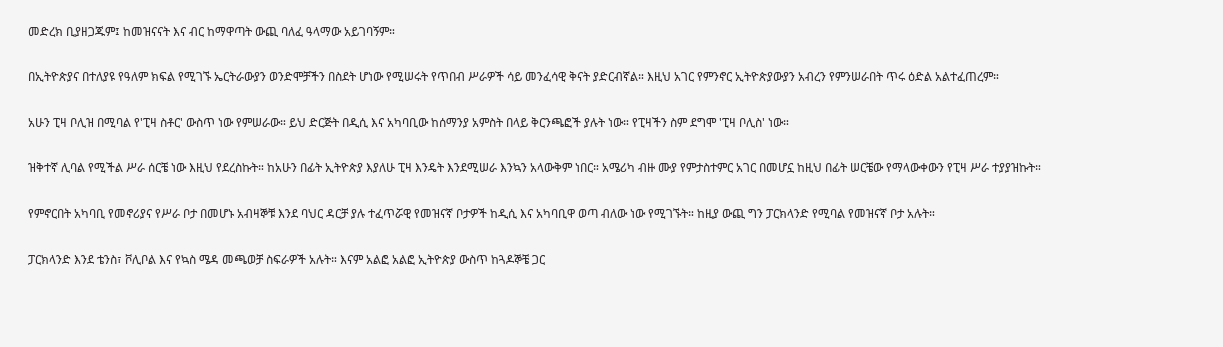መድረክ ቢያዘጋጁም፤ ከመዝናናት እና ብር ከማዋጣት ውጪ ባለፈ ዓላማው አይገባኝም።

በኢትዮጵያና በተለያዩ የዓለም ክፍል የሚገኙ ኤርትራውያን ወንድሞቻችን በስደት ሆነው የሚሠሩት የጥበብ ሥራዎች ሳይ መንፈሳዊ ቅናት ያድርብኛል። እዚህ አገር የምንኖር ኢትዮጵያውያን አብረን የምንሠራበት ጥሩ ዕድል አልተፈጠረም።

አሁን ፒዛ ቦሊዝ በሚባል የ'ፒዛ ስቶር' ውስጥ ነው የምሠራው። ይህ ድርጅት በዲሲ እና አካባቢው ከሰማንያ አምስት በላይ ቅርንጫፎች ያሉት ነው። የፒዛችን ስም ደግሞ 'ፒዛ ቦሊስ' ነው።

ዝቅተኛ ሊባል የሚችል ሥራ ሰርቼ ነው እዚህ የደረስኩት። ከአሁን በፊት ኢትዮጵያ እያለሁ ፒዛ እንዴት እንደሚሠራ እንኳን አላውቅም ነበር። አሜሪካ ብዙ ሙያ የምታስተምር አገር በመሆኗ ከዚህ በፊት ሠርቼው የማላውቀውን የፒዛ ሥራ ተያያዝኩት።

የምኖርበት አካባቢ የመኖሪያና የሥራ ቦታ በመሆኑ አብዛኞቹ እንደ ባህር ዳርቻ ያሉ ተፈጥሯዊ የመዝናኛ ቦታዎች ከዲሲ እና አካባቢዋ ወጣ ብለው ነው የሚገኙት። ከዚያ ውጪ ግን ፓርክላንድ የሚባል የመዝናኛ ቦታ አሉት።

ፓርክላንድ እንደ ቴንስ፣ ቮሊቦል እና የኳስ ሜዳ መጫወቻ ስፍራዎች አሉት። እናም አልፎ አልፎ ኢትዮጵያ ውስጥ ከጓዶኞቼ ጋር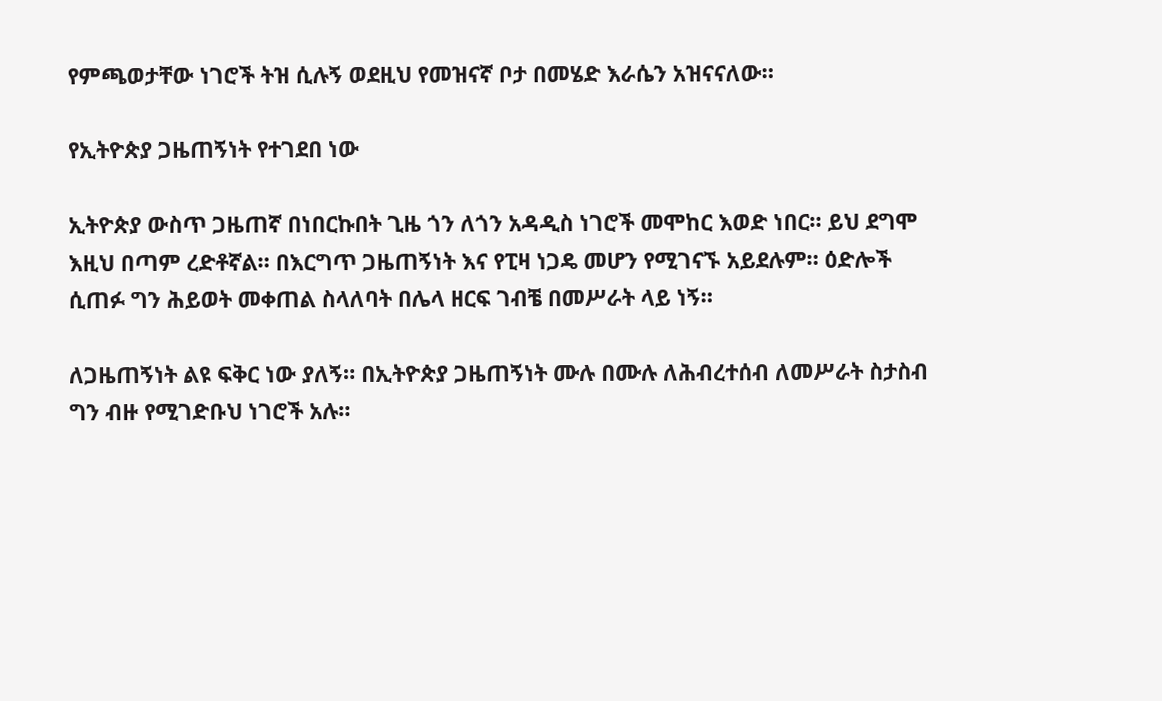የምጫወታቸው ነገሮች ትዝ ሲሉኝ ወደዚህ የመዝናኛ ቦታ በመሄድ እራሴን አዝናናለው።

የኢትዮጵያ ጋዜጠኝነት የተገደበ ነው

ኢትዮጵያ ውስጥ ጋዜጠኛ በነበርኩበት ጊዜ ጎን ለጎን አዳዲስ ነገሮች መሞከር እወድ ነበር። ይህ ደግሞ እዚህ በጣም ረድቶኛል። በእርግጥ ጋዜጠኝነት እና የፒዛ ነጋዴ መሆን የሚገናኙ አይደሉም። ዕድሎች ሲጠፉ ግን ሕይወት መቀጠል ስላለባት በሌላ ዘርፍ ገብቼ በመሥራት ላይ ነኝ።

ለጋዜጠኝነት ልዩ ፍቅር ነው ያለኝ። በኢትዮጵያ ጋዜጠኝነት ሙሉ በሙሉ ለሕብረተሰብ ለመሥራት ስታስብ ግን ብዙ የሚገድቡህ ነገሮች አሉ።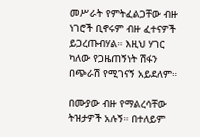መሥራት የምትፈልጋቸው ብዙ ነገሮች ቢኖሩም ብዙ ፈተናዎች ይጋረጡብሃል። እዚህ ሃገር ካለው የጋዜጠኝነት ሽፋን በጭራሽ የሚገናኝ አይደለም።

በሙያው ብዙ የማልረሳቸው ትዝታዎች አሉኝ። በተለይም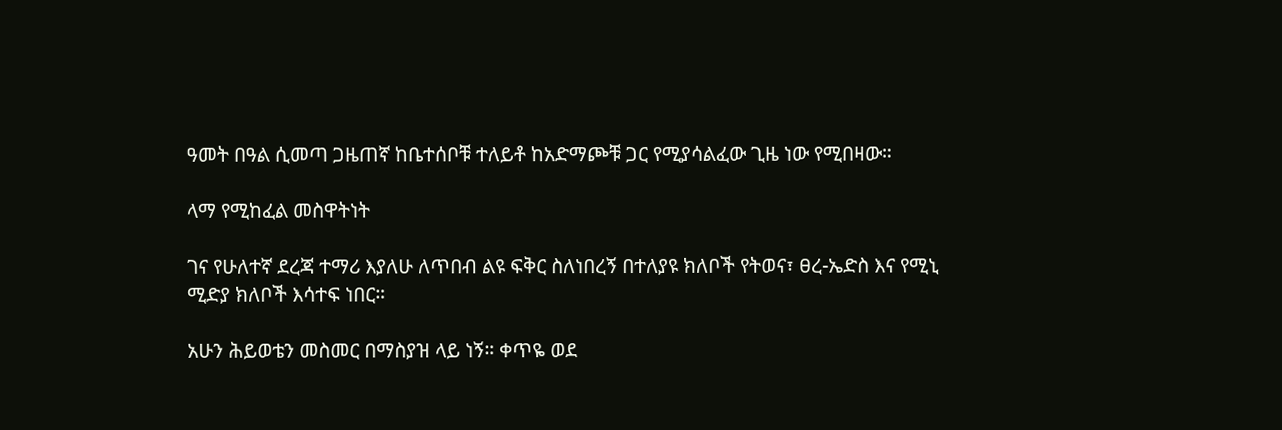ዓመት በዓል ሲመጣ ጋዜጠኛ ከቤተሰቦቹ ተለይቶ ከአድማጮቹ ጋር የሚያሳልፈው ጊዜ ነው የሚበዛው።

ላማ የሚከፈል መስዋትነት

ገና የሁለተኛ ደረጃ ተማሪ እያለሁ ለጥበብ ልዩ ፍቅር ስለነበረኝ በተለያዩ ክለቦች የትወና፣ ፀረ-ኤድስ እና የሚኒ ሚድያ ክለቦች እሳተፍ ነበር።

አሁን ሕይወቴን መስመር በማስያዝ ላይ ነኝ። ቀጥዬ ወደ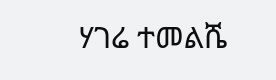ሃገሬ ተመልሼ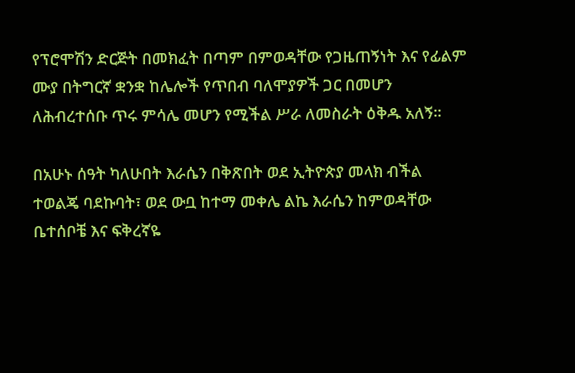የፕሮሞሽን ድርጅት በመክፈት በጣም በምወዳቸው የጋዜጠኝነት እና የፊልም ሙያ በትግርኛ ቋንቋ ከሌሎች የጥበብ ባለሞያዎች ጋር በመሆን ለሕብረተሰቡ ጥሩ ምሳሌ መሆን የሚችል ሥራ ለመስራት ዕቅዱ አለኝ።

በአሁኑ ሰዓት ካለሁበት እራሴን በቅጽበት ወደ ኢትዮጵያ መላክ ብችል ተወልጄ ባደኩባት፣ ወደ ውቧ ከተማ መቀሌ ልኬ እራሴን ከምወዳቸው ቤተሰቦቼ እና ፍቅረኛዬ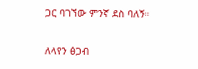ጋር ባገኘው ምንኛ ደስ ባለኝ።

ለላየን ፅጋብ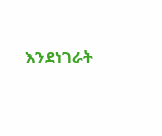እንደነገራት